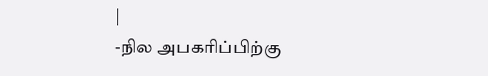|
-நில அபகரிப்பிற்கு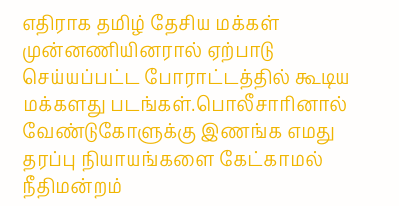எதிராக தமிழ் தேசிய மக்கள் முன்னணியினரால் ஏற்பாடு செய்யப்பட்ட போராட்டத்தில் கூடிய மக்களது படங்கள்.பொலீசாரினால் வேண்டுகோளுக்கு இணங்க எமது தரப்பு நியாயங்களை கேட்காமல் நீதிமன்றம்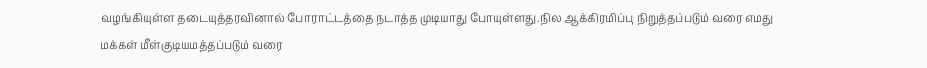வழங்கியுள்ள தடையுத்தரவினால் போராட்டத்தை நடாத்த முடியாது போயுள்ளது.நில ஆக்கிரமிப்பு நிறுத்தப்படும் வரை எமது மக்கள் மீள்குடியமத்தப்படும் வரை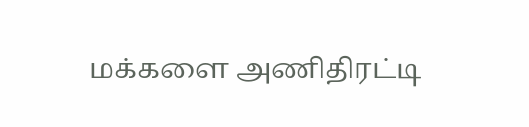மக்களை அணிதிரட்டி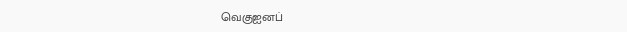வெகுஐனப்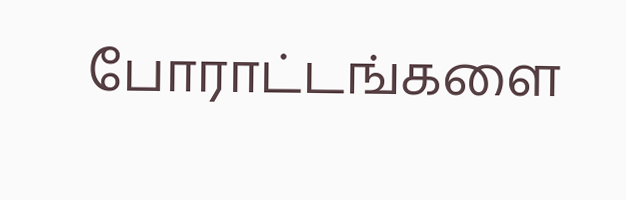போராட்டங்களை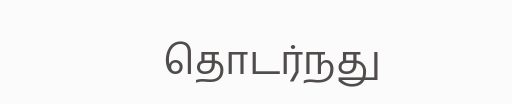தொடர்நது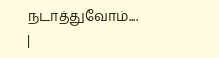நடாத்துவோம்....
|